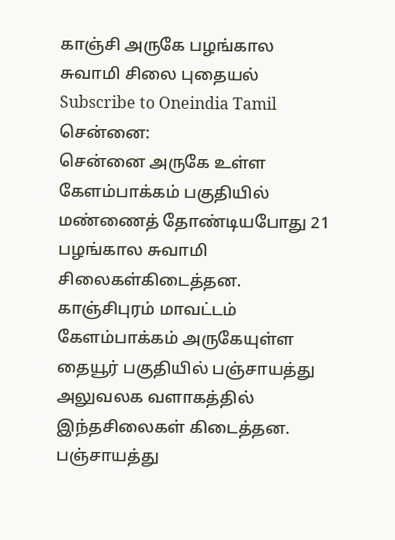காஞ்சி அருகே பழங்கால சுவாமி சிலை புதையல்
Subscribe to Oneindia Tamil
சென்னை:
சென்னை அருகே உள்ள கேளம்பாக்கம் பகுதியில் மண்ணைத் தோண்டியபோது 21 பழங்கால சுவாமி சிலைகள்கிடைத்தன.
காஞ்சிபுரம் மாவட்டம் கேளம்பாக்கம் அருகேயுள்ள தையூர் பகுதியில் பஞ்சாயத்து அலுவலக வளாகத்தில் இந்தசிலைகள் கிடைத்தன.
பஞ்சாயத்து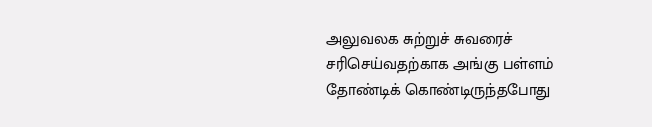அலுவலக சுற்றுச் சுவரைச் சரிசெய்வதற்காக அங்கு பள்ளம் தோண்டிக் கொண்டிருந்தபோது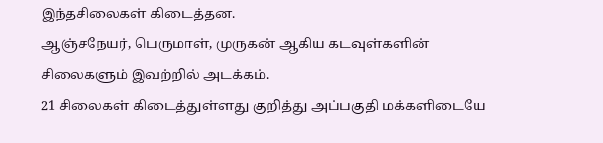இந்தசிலைகள் கிடைத்தன.
ஆஞ்சநேயர், பெருமாள், முருகன் ஆகிய கடவுள்களின் சிலைகளும் இவற்றில் அடக்கம்.
21 சிலைகள் கிடைத்துள்ளது குறித்து அப்பகுதி மக்களிடையே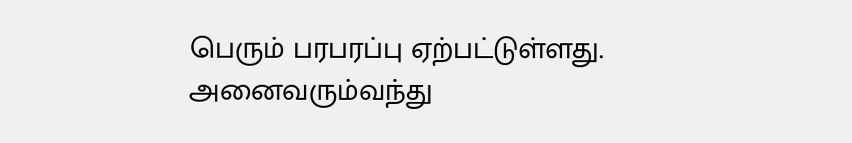பெரும் பரபரப்பு ஏற்பட்டுள்ளது. அனைவரும்வந்து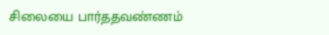சிலையை பார்ததவண்ணம்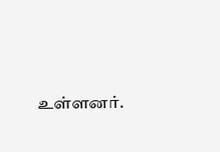உள்ளனர்.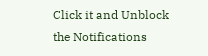Click it and Unblock the Notifications